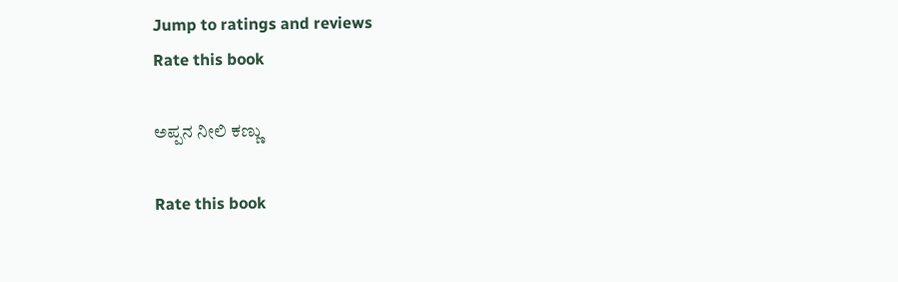Jump to ratings and reviews
Rate this book

ಅಪ್ಪನ ನೀಲಿ ಕಣ್ಣು

Rate this book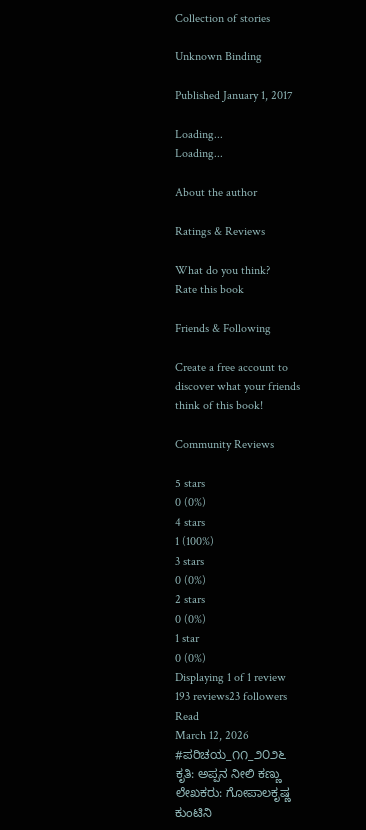Collection of stories

Unknown Binding

Published January 1, 2017

Loading...
Loading...

About the author

Ratings & Reviews

What do you think?
Rate this book

Friends & Following

Create a free account to discover what your friends think of this book!

Community Reviews

5 stars
0 (0%)
4 stars
1 (100%)
3 stars
0 (0%)
2 stars
0 (0%)
1 star
0 (0%)
Displaying 1 of 1 review
193 reviews23 followers
Read
March 12, 2026
#ಪರಿಚಯ_೧೧_೨೦೨೬
ಕೃತಿ: ಅಪ್ಪನ ನೀಲಿ ಕಣ್ಣು
ಲೇಖಕರು: ಗೋಪಾಲಕೃಷ್ಣ ಕುಂಟಿನಿ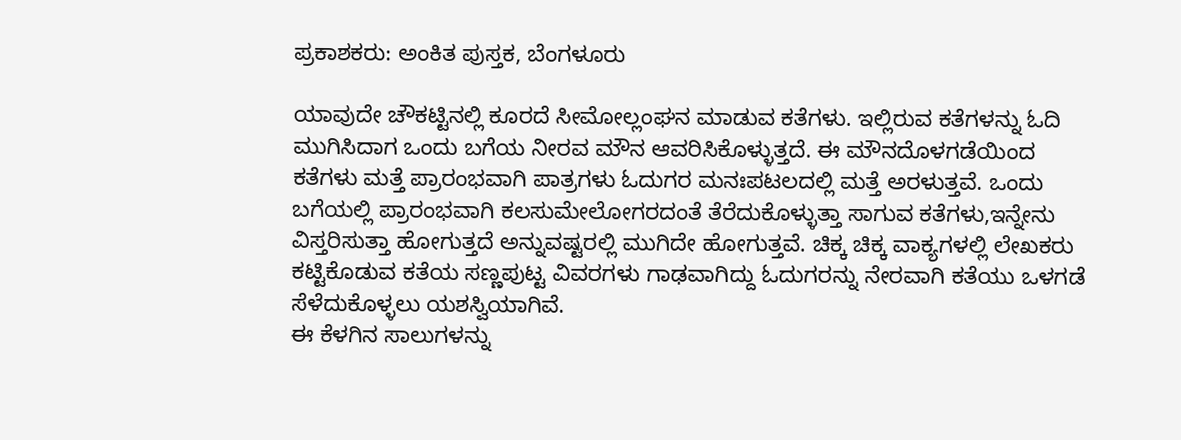ಪ್ರಕಾಶಕರು: ಅಂಕಿತ ಪುಸ್ತಕ, ಬೆಂಗಳೂರು

ಯಾವುದೇ ಚೌಕಟ್ಟಿನಲ್ಲಿ ಕೂರದೆ‌ ಸೀಮೋಲ್ಲಂಘನ ಮಾಡುವ ಕತೆಗಳು. ಇಲ್ಲಿರುವ ಕತೆಗಳನ್ನು ಓದಿ ಮುಗಿಸಿದಾಗ ಒಂದು ಬಗೆಯ ನೀರವ ಮೌನ ಆವರಿಸಿಕೊಳ್ಳುತ್ತದೆ. ಈ ಮೌನದೊಳಗಡೆಯಿಂದ ಕತೆಗಳು ಮತ್ತೆ ಪ್ರಾರಂಭವಾಗಿ ಪಾತ್ರಗಳು ಓದುಗರ ಮನಃಪಟಲದಲ್ಲಿ ಮತ್ತೆ ಅರಳುತ್ತವೆ. ಒಂದು ಬಗೆಯಲ್ಲಿ ಪ್ರಾರಂಭವಾಗಿ ಕಲಸುಮೇಲೋಗರದಂತೆ ತೆರೆದುಕೊಳ್ಳುತ್ತಾ ಸಾಗುವ ಕತೆಗಳು,ಇನ್ನೇನು ವಿಸ್ತರಿಸುತ್ತಾ ಹೋಗುತ್ತದೆ ಅನ್ನುವಷ್ಟರಲ್ಲಿ ಮುಗಿದೇ ಹೋಗುತ್ತವೆ. ಚಿಕ್ಕ ಚಿಕ್ಕ ವಾಕ್ಯಗಳಲ್ಲಿ ಲೇಖಕರು ಕಟ್ಟಿಕೊಡುವ ಕತೆಯ ಸಣ್ಣಪುಟ್ಟ ವಿವರಗಳು ಗಾಢವಾಗಿದ್ದು ಓದುಗರನ್ನು ನೇರವಾಗಿ ಕತೆಯು ಒಳಗಡೆ ಸೆಳೆದುಕೊಳ್ಳಲು ಯಶಸ್ವಿಯಾಗಿವೆ.
ಈ ಕೆಳಗಿನ ಸಾಲುಗಳನ್ನು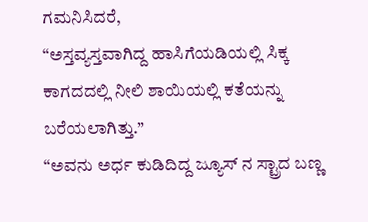ಗಮನಿಸಿದರೆ,
“ಅಸ್ತವ್ಯಸ್ತವಾಗಿದ್ದ ಹಾಸಿಗೆಯಡಿಯಲ್ಲಿ ಸಿಕ್ಕ ಕಾಗದದಲ್ಲಿ ನೀಲಿ ಶಾಯಿಯಲ್ಲಿ ಕತೆಯನ್ನು ಬರೆಯಲಾಗಿತ್ತು.”
“ಅವನು ಅರ್ಧ ಕುಡಿದಿದ್ದ ಜ್ಯೂಸ್ ನ ಸ್ಟ್ರಾದ ಬಣ್ಣ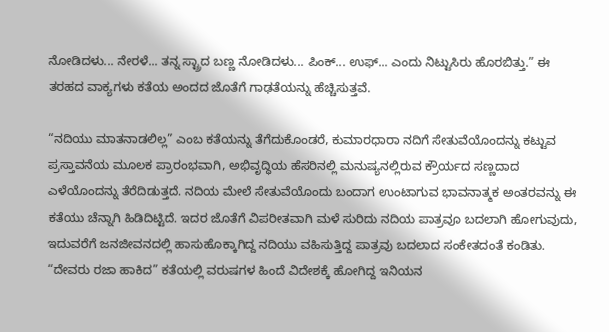ನೋಡಿದಳು... ನೇರಳೆ... ತನ್ನ ಸ್ಟ್ರಾದ ಬಣ್ಣ ನೋಡಿದಳು... ಪಿಂಕ್... ಉಫ್... ಎಂದು ನಿಟ್ಟುಸಿರು ಹೊರಬಿತ್ತು.” ಈ ತರಹದ ವಾಕ್ಯಗಳು ಕತೆಯ ಅಂದದ ಜೊತೆಗೆ ಗಾಢತೆಯನ್ನು ಹೆಚ್ಚಿಸುತ್ತವೆ.

“ನದಿಯು ಮಾತನಾಡಲಿಲ್ಲ” ಎಂಬ ಕತೆಯನ್ನು ತೆಗೆದುಕೊಂಡರೆ, ಕುಮಾರಧಾರಾ ನದಿಗೆ ಸೇತುವೆಯೊಂದನ್ನು ಕಟ್ಟುವ ಪ್ರಸ್ತಾವನೆಯ ಮೂಲಕ ಪ್ರಾರಂಭವಾಗಿ, ಅಭಿವೃದ್ಧಿಯ ಹೆಸರಿನಲ್ಲಿ ಮನುಷ್ಯನಲ್ಲಿರುವ ಕ್ರೌರ್ಯದ ಸಣ್ಣದಾದ ಎಳೆಯೊಂದನ್ನು ತೆರೆದಿಡುತ್ತದೆ. ನದಿಯ ಮೇಲೆ ಸೇತುವೆಯೊಂದು ಬಂದಾಗ ಉಂಟಾಗುವ ಭಾವನಾತ್ಮಕ ಅಂತರವನ್ನು ಈ ಕತೆಯು ಚೆನ್ನಾಗಿ ಹಿಡಿದಿಟ್ಟಿದೆ. ಇದರ ಜೊತೆಗೆ ವಿಪರೀತವಾಗಿ ಮಳೆ ಸುರಿದು ನದಿಯ ಪಾತ್ರವೂ ಬದಲಾಗಿ ಹೋಗುವುದು, ಇದುವರೆಗೆ ಜನಜೀವನದಲ್ಲಿ ಹಾಸುಹೊಕ್ಕಾಗಿದ್ದ ನದಿಯು ವಹಿಸುತ್ತಿದ್ದ ಪಾತ್ರವು ಬದಲಾದ ಸಂಕೇತದಂತೆ ಕಂಡಿತು. “ದೇವರು ರಜಾ ಹಾಕಿದ” ಕತೆಯಲ್ಲಿ ವರುಷಗಳ ಹಿಂದೆ ವಿದೇಶಕ್ಕೆ ಹೋಗಿದ್ದ ಇನಿಯನ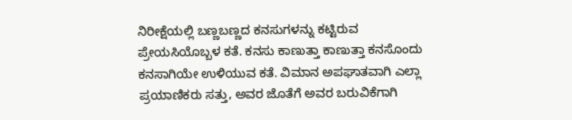ನಿರೀಕ್ಷೆಯಲ್ಲಿ ಬಣ್ಣಬಣ್ಣದ ಕನಸುಗಳನ್ನು ಕಟ್ಟಿರುವ ಪ್ರೇಯಸಿಯೊಬ್ಬಳ ಕತೆ. ಕನಸು ಕಾಣುತ್ತಾ ಕಾಣುತ್ತಾ ಕನಸೊಂದು ಕನಸಾಗಿಯೇ ಉಳಿಯುವ ಕತೆ. ವಿಮಾನ ಅಪಘಾತವಾಗಿ ಎಲ್ಲಾ ಪ್ರಯಾಣಿಕರು ಸತ್ತು, ಅವರ ಜೊತೆಗೆ ಅವರ ಬರುವಿಕೆಗಾಗಿ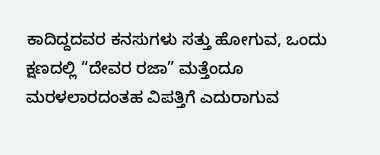ಕಾದಿದ್ದದವರ ಕನಸುಗಳು ಸತ್ತು ಹೋಗುವ, ಒಂದು ಕ್ಷಣದಲ್ಲಿ “ದೇವರ ರಜಾ” ಮತ್ತೆಂದೂ ಮರಳಲಾರದಂತಹ ವಿಪತ್ತಿಗೆ ಎದುರಾಗುವ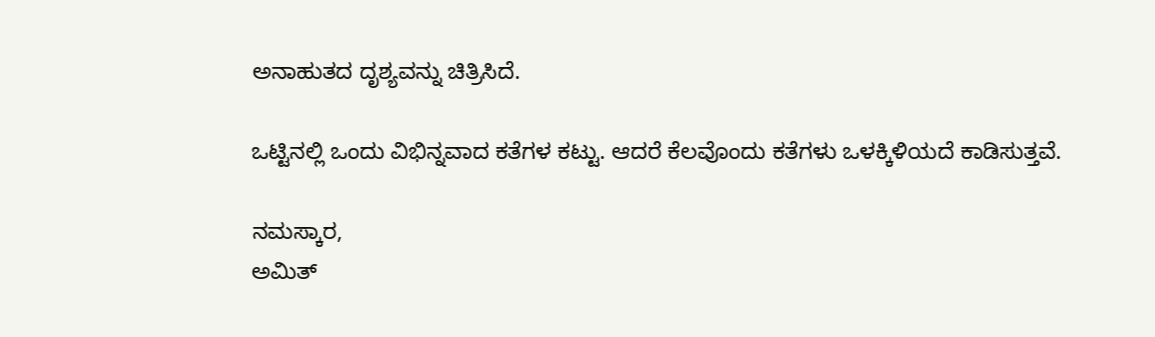ಅನಾಹುತದ ದೃಶ್ಯವನ್ನು ಚಿತ್ರಿಸಿದೆ.

ಒಟ್ಟಿನಲ್ಲಿ ಒಂದು ವಿಭಿನ್ನವಾದ ಕತೆಗಳ ಕಟ್ಟು. ಆದರೆ ಕೆಲವೊಂದು ಕತೆಗಳು ಒಳಕ್ಕಿಳಿಯದೆ ಕಾಡಿಸುತ್ತವೆ.

ನಮಸ್ಕಾರ,
ಅಮಿತ್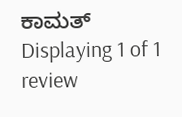ಕಾಮತ್
Displaying 1 of 1 review